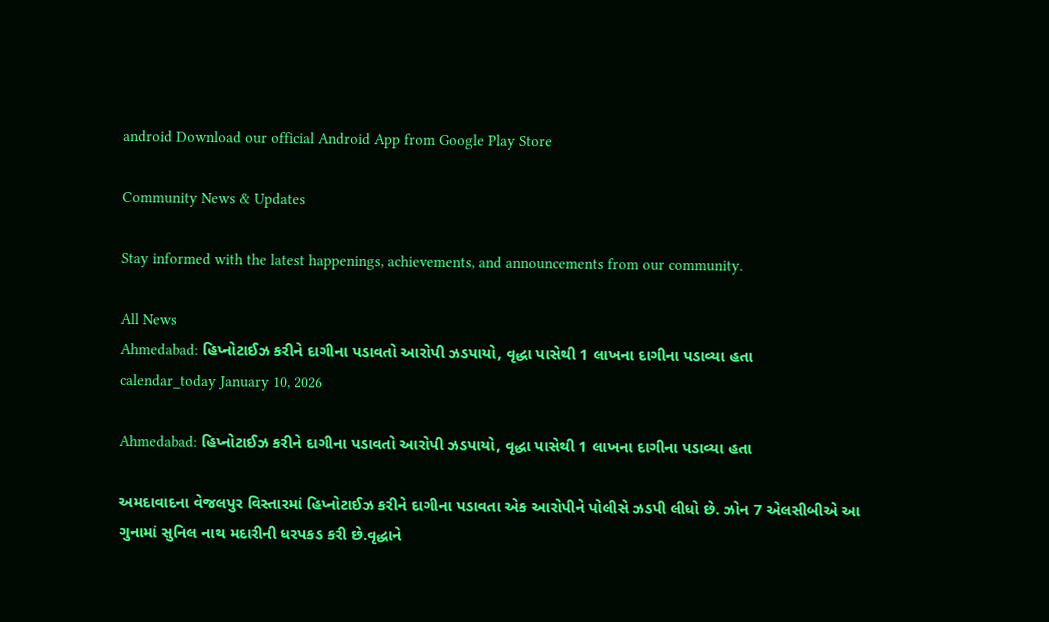android Download our official Android App from Google Play Store

Community News & Updates

Stay informed with the latest happenings, achievements, and announcements from our community.

All News
Ahmedabad: હિપ્નોટાઈઝ કરીને દાગીના પડાવતો આરોપી ઝડપાયો, વૃદ્ધા પાસેથી 1 લાખના દાગીના પડાવ્યા હતા
calendar_today January 10, 2026

Ahmedabad: હિપ્નોટાઈઝ કરીને દાગીના પડાવતો આરોપી ઝડપાયો, વૃદ્ધા પાસેથી 1 લાખના દાગીના પડાવ્યા હતા

અમદાવાદના વેજલપુર વિસ્તારમાં હિપ્નોટાઈઝ કરીને દાગીના પડાવતા એક આરોપીને પોલીસે ઝડપી લીધો છે. ઝોન 7 એલસીબીએ આ ગુનામાં સુનિલ નાથ મદારીની ધરપકડ કરી છે.વૃદ્ધાને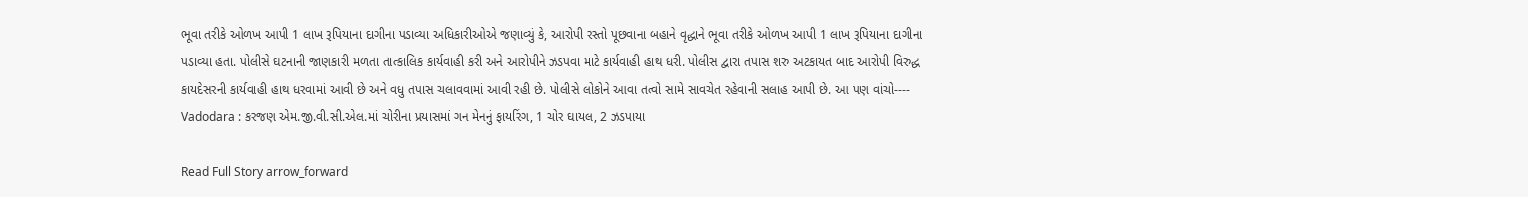ભૂવા તરીકે ઓળખ આપી 1 લાખ રૂપિયાના દાગીના પડાવ્યા અધિકારીઓએ જણાવ્યું કે, આરોપી રસ્તો પૂછવાના બહાને વૃદ્ધાને ભૂવા તરીકે ઓળખ આપી 1 લાખ રૂપિયાના દાગીના પડાવ્યા હતા. પોલીસે ઘટનાની જાણકારી મળતા તાત્કાલિક કાર્યવાહી કરી અને આરોપીને ઝડપવા માટે કાર્યવાહી હાથ ધરી. પોલીસ દ્વારા તપાસ શરુ અટકાયત બાદ આરોપી વિરુદ્ધ કાયદેસરની કાર્યવાહી હાથ ધરવામાં આવી છે અને વધુ તપાસ ચલાવવામાં આવી રહી છે. પોલીસે લોકોને આવા તત્વો સામે સાવચેત રહેવાની સલાહ આપી છે. આ પણ વાંચો----   Vadodara : કરજણ એમ.જી.વી.સી.એલ.માં ચોરીના પ્રયાસમાં ગન મેનનું ફાયરિંગ, 1 ચોર ઘાયલ, 2 ઝડપાયા

Read Full Story arrow_forward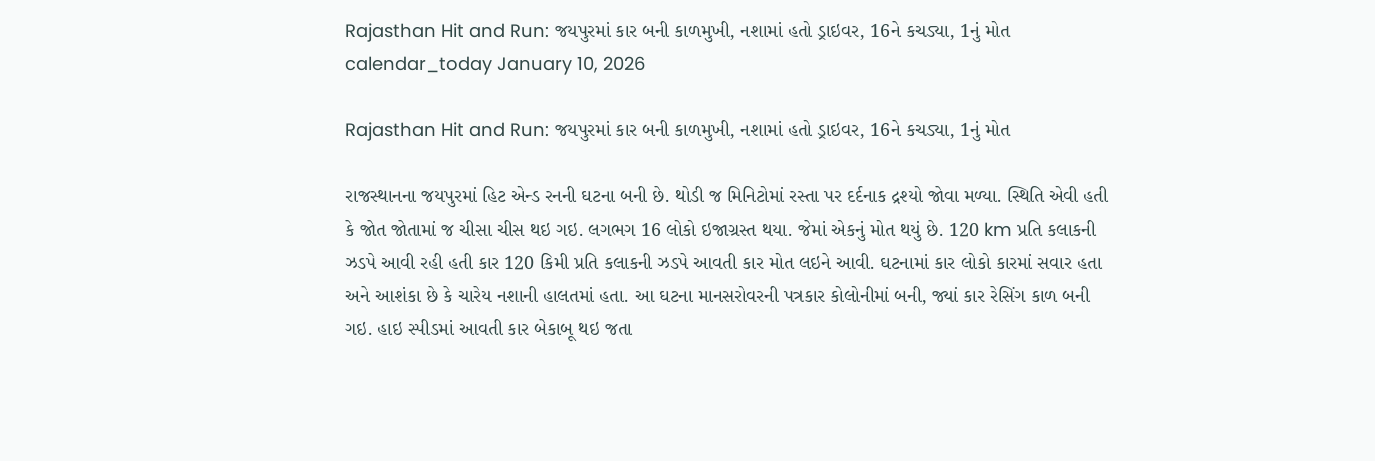Rajasthan Hit and Run: જયપુરમાં કાર બની કાળમુખી, નશામાં હતો ડ્રાઇવર, 16ને કચડ્યા, 1નું મોત
calendar_today January 10, 2026

Rajasthan Hit and Run: જયપુરમાં કાર બની કાળમુખી, નશામાં હતો ડ્રાઇવર, 16ને કચડ્યા, 1નું મોત

રાજસ્થાનના જયપુરમાં હિટ એન્ડ રનની ઘટના બની છે. થોડી જ મિનિટોમાં રસ્તા પર દર્દનાક દ્રશ્યો જોવા મળ્યા. સ્થિતિ એવી હતી કે જોત જોતામાં જ ચીસા ચીસ થઇ ગઇ. લગભગ 16 લોકો ઇજાગ્રસ્ત થયા. જેમાં એકનું મોત થયું છે. 120 km પ્રતિ કલાકની ઝડપે આવી રહી હતી કાર 120 કિમી પ્રતિ કલાકની ઝડપે આવતી કાર મોત લઇને આવી. ઘટનામાં કાર લોકો કારમાં સવાર હતા અને આશંકા છે કે ચારેય નશાની હાલતમાં હતા. આ ઘટના માનસરોવરની પત્રકાર કોલોનીમાં બની, જ્યાં કાર રેસિંગ કાળ બની ગઇ. હાઇ સ્પીડમાં આવતી કાર બેકાબૂ થઇ જતા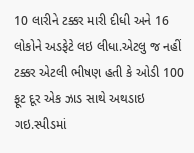10 લારીને ટક્કર મારી દીધી અને 16 લોકોને અડફેટે લઇ લીધા.એટલુ જ નહીં ટક્કર એટલી ભીષણ હતી કે ઓડી 100 ફૂટ દૂર એક ઝાડ સાથે અથડાઇ ગઇ.સ્પીડમાં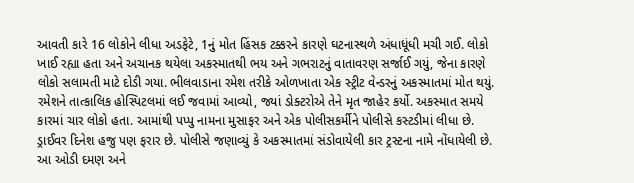આવતી કારે 16 લોકોને લીધા અડફેટે, 1નું મોત હિંસક ટક્કરને કારણે ઘટનાસ્થળે અંધાધૂંધી મચી ગઈ. લોકો ખાઈ રહ્યા હતા અને અચાનક થયેલા અકસ્માતથી ભય અને ગભરાટનું વાતાવરણ સર્જાઈ ગયું, જેના કારણે લોકો સલામતી માટે દોડી ગયા. ભીલવાડાના રમેશ તરીકે ઓળખાતા એક સ્ટ્રીટ વેન્ડરનું અકસ્માતમાં મોત થયું. રમેશને તાત્કાલિક હોસ્પિટલમાં લઈ જવામાં આવ્યો, જ્યાં ડોક્ટરોએ તેને મૃત જાહેર કર્યો. અકસ્માત સમયે કારમાં ચાર લોકો હતા. આમાંથી પપ્પુ નામના મુસાફર અને એક પોલીસકર્મીને પોલીસે કસ્ટડીમાં લીધા છે. ડ્રાઈવર દિનેશ હજુ પણ ફરાર છે. પોલીસે જણાવ્યું કે અકસ્માતમાં સંડોવાયેલી કાર ટ્રસ્ટના નામે નોંધાયેલી છે. આ ઓડી દમણ અને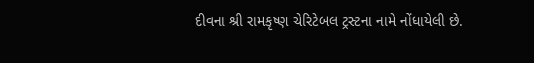દીવના શ્રી રામકૃષ્ણ ચેરિટેબલ ટ્રસ્ટના નામે નોંધાયેલી છે.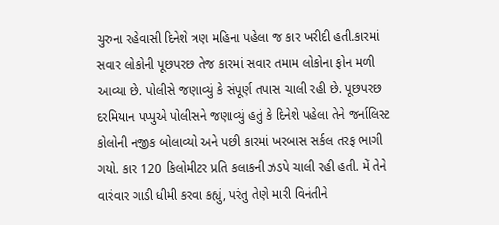ચુરુના રહેવાસી દિનેશે ત્રણ મહિના પહેલા જ કાર ખરીદી હતી.કારમાં સવાર લોકોની પૂછપરછ તેજ કારમાં સવાર તમામ લોકોના ફોન મળી આવ્યા છે. પોલીસે જણાવ્યું કે સંપૂર્ણ તપાસ ચાલી રહી છે. પૂછપરછ દરમિયાન પપ્પુએ પોલીસને જણાવ્યું હતું કે દિનેશે પહેલા તેને જર્નાલિસ્ટ કોલોની નજીક બોલાવ્યો અને પછી કારમાં ખરબાસ સર્કલ તરફ ભાગી ગયો. કાર 120 કિલોમીટર પ્રતિ કલાકની ઝડપે ચાલી રહી હતી. મેં તેને વારંવાર ગાડી ધીમી કરવા કહ્યું, પરંતુ તેણે મારી વિનંતીને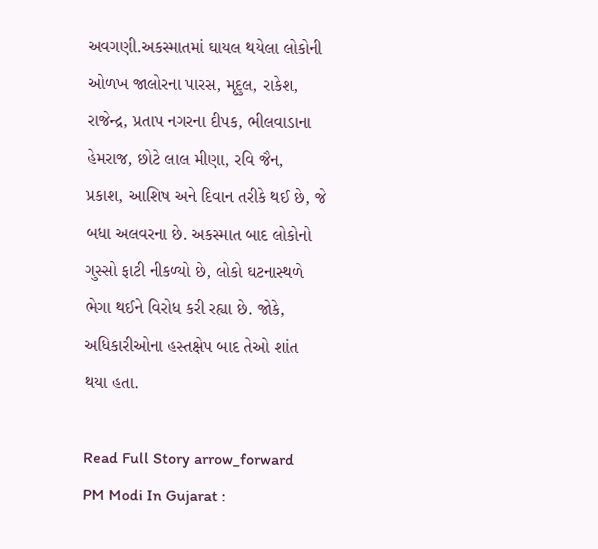અવગણી.અકસ્માતમાં ઘાયલ થયેલા લોકોની ઓળખ જાલોરના પારસ, મૃદુલ, રાકેશ, રાજેન્દ્ર, પ્રતાપ નગરના દીપક, ભીલવાડાના હેમરાજ, છોટે લાલ મીણા, રવિ જૈન, પ્રકાશ, આશિષ અને દિવાન તરીકે થઈ છે, જે બધા અલવરના છે. અકસ્માત બાદ લોકોનો ગુસ્સો ફાટી નીકળ્યો છે, લોકો ઘટનાસ્થળે ભેગા થઈને વિરોધ કરી રહ્યા છે. જોકે, અધિકારીઓના હસ્તક્ષેપ બાદ તેઓ શાંત થયા હતા.

Read Full Story arrow_forward
PM Modi In Gujarat :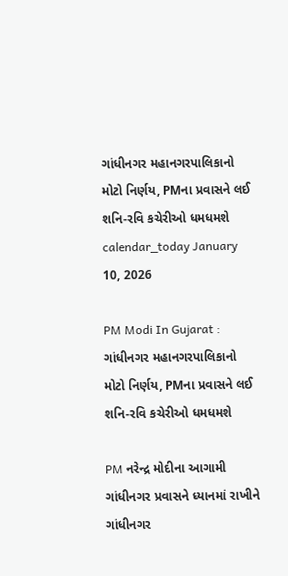ગાંધીનગર મહાનગરપાલિકાનો મોટો નિર્ણય, PMના પ્રવાસને લઈ શનિ-રવિ કચેરીઓ ધમધમશે
calendar_today January 10, 2026

PM Modi In Gujarat : ગાંધીનગર મહાનગરપાલિકાનો મોટો નિર્ણય, PMના પ્રવાસને લઈ શનિ-રવિ કચેરીઓ ધમધમશે

PM નરેન્દ્ર મોદીના આગામી ગાંધીનગર પ્રવાસને ધ્યાનમાં રાખીને ગાંધીનગર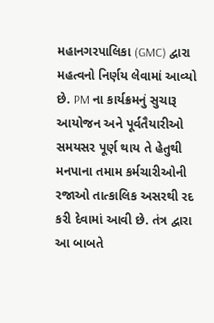મહાનગરપાલિકા (GMC) દ્વારા મહત્વનો નિર્ણય લેવામાં આવ્યો છે. PM ના કાર્યક્રમનું સુચારૂ આયોજન અને પૂર્વતૈયારીઓ સમયસર પૂર્ણ થાય તે હેતુથી મનપાના તમામ કર્મચારીઓની રજાઓ તાત્કાલિક અસરથી રદ કરી દેવામાં આવી છે. તંત્ર દ્વારા આ બાબતે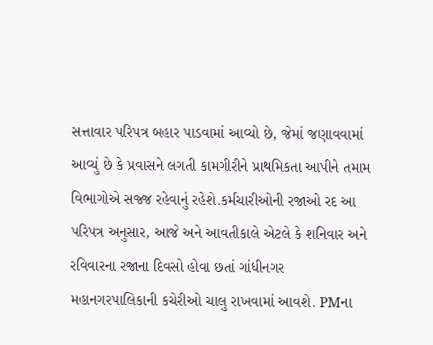સત્તાવાર પરિપત્ર બહાર પાડવામાં આવ્યો છે, જેમાં જણાવવામાં આવ્યું છે કે પ્રવાસને લગતી કામગીરીને પ્રાથમિકતા આપીને તમામ વિભાગોએ સજ્જ રહેવાનું રહેશે.કર્મચારીઓની રજાઓ રદ આ પરિપત્ર અનુસાર, આજે અને આવતીકાલે એટલે કે શનિવાર અને રવિવારના રજાના દિવસો હોવા છતાં ગાંધીનગર મહાનગરપાલિકાની કચેરીઓ ચાલુ રાખવામાં આવશે. PMના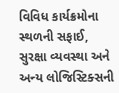વિવિધ કાર્યક્રમોના સ્થળની સફાઈ, સુરક્ષા વ્યવસ્થા અને અન્ય લોજિસ્ટિક્સની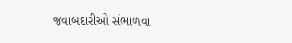જવાબદારીઓ સંભાળવા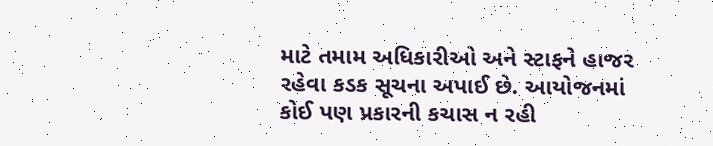માટે તમામ અધિકારીઓ અને સ્ટાફને હાજર રહેવા કડક સૂચના અપાઈ છે. આયોજનમાં કોઈ પણ પ્રકારની કચાસ ન રહી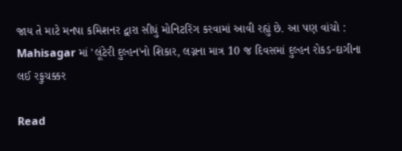જાય તે માટે મનપા કમિશનર દ્વારા સીધું મોનિટરિંગ કરવામાં આવી રહ્યું છે. આ પણ વાંચો : Mahisagar માં 'લૂંટેરી દુલ્હન'નો શિકાર, લગ્નના માત્ર 10 જ દિવસમાં દુલ્હન રોકડ-દાગીના લઈ રફુચક્કર

Read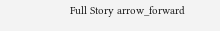Full Story arrow_forward